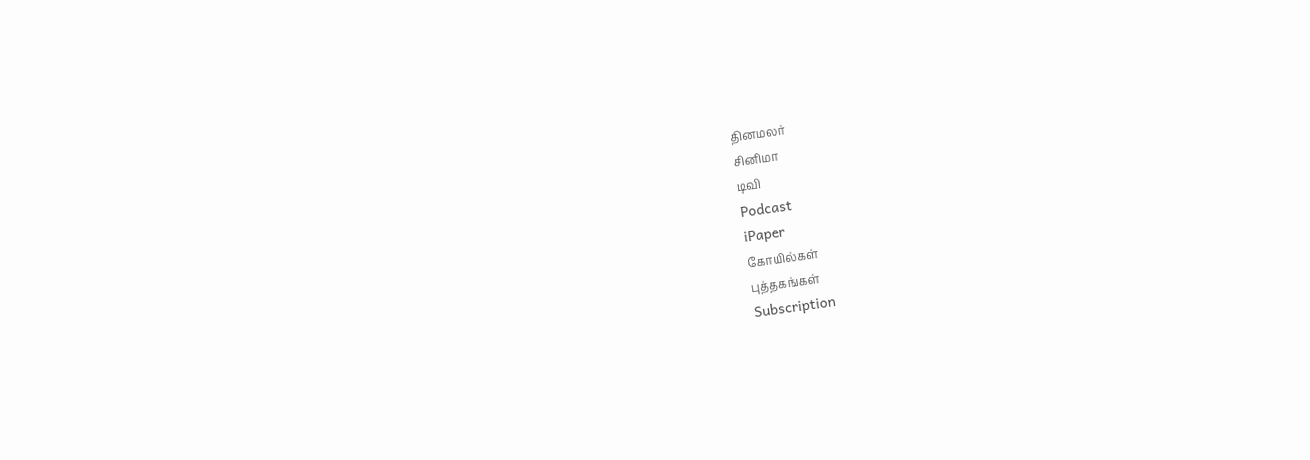தினமலர்
சினிமா
டிவி
Podcast
iPaper
கோயில்கள்
புத்தகங்கள்
Subscription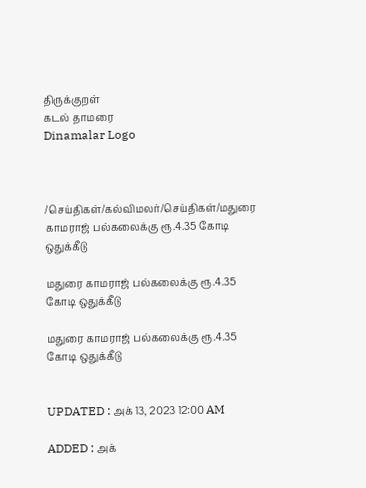திருக்குறள்
கடல் தாமரை
Dinamalar Logo



/செய்திகள்/கல்விமலர்/செய்திகள்/மதுரை காமராஜ் பல்கலைக்கு ரூ.4.35 கோடி ஒதுக்கீடு

மதுரை காமராஜ் பல்கலைக்கு ரூ.4.35 கோடி ஒதுக்கீடு

மதுரை காமராஜ் பல்கலைக்கு ரூ.4.35 கோடி ஒதுக்கீடு


UPDATED : அக் 13, 2023 12:00 AM

ADDED : அக்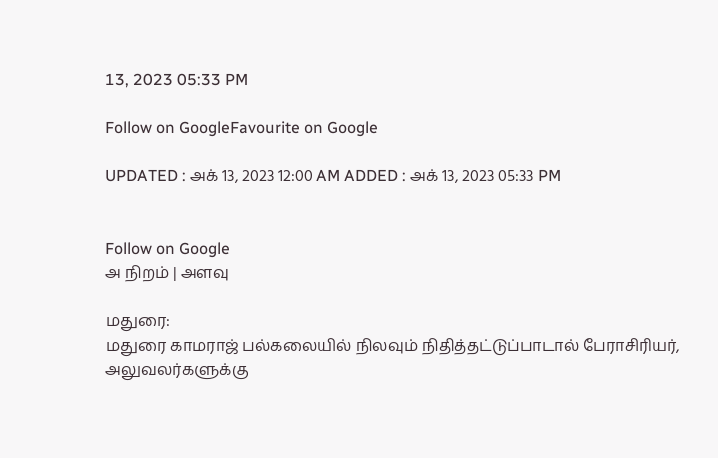13, 2023 05:33 PM

Follow on GoogleFavourite on Google

UPDATED : அக் 13, 2023 12:00 AM ADDED : அக் 13, 2023 05:33 PM


Follow on Google
அ நிறம் | அளவு

மதுரை:
மதுரை காமராஜ் பல்கலையில் நிலவும் நிதித்தட்டுப்பாடால் பேராசிரியர், அலுவலர்களுக்கு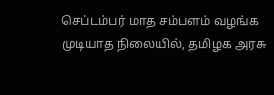செப்டம்பர் மாத சம்பளம் வழங்க முடியாத நிலையில், தமிழக அரசு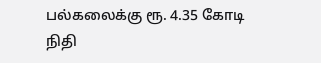பல்கலைக்கு ரூ. 4.35 கோடி நிதி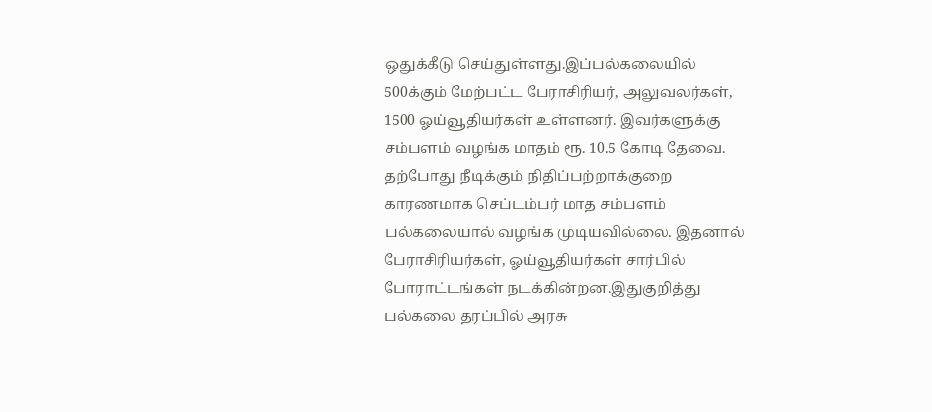ஒதுக்கீடு செய்துள்ளது.இப்பல்கலையில் 500க்கும் மேற்பட்ட பேராசிரியர், அலுவலர்கள், 1500 ஓய்வூதியர்கள் உள்ளனர். இவர்களுக்கு சம்பளம் வழங்க மாதம் ரூ. 10.5 கோடி தேவை. தற்போது நீடிக்கும் நிதிப்பற்றாக்குறை காரணமாக செப்டம்பர் மாத சம்பளம் பல்கலையால் வழங்க முடியவில்லை. இதனால் பேராசிரியர்கள், ஓய்வூதியர்கள் சார்பில் போராட்டங்கள் நடக்கின்றன.இதுகுறித்து பல்கலை தரப்பில் அரசு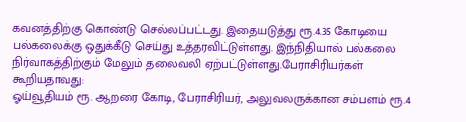கவனத்திற்கு கொண்டு செல்லப்பட்டது. இதையடுத்து ரூ.4.35 கோடியை பல்கலைக்கு ஒதுக்கீடு செய்து உத்தரவிட்டுள்ளது. இந்நிதியால் பல்கலை நிர்வாகத்திற்கும் மேலும் தலைவலி ஏற்பட்டுள்ளது.பேராசிரியர்கள் கூறியதாவது:
ஓய்வூதியம் ரூ. ஆறரை கோடி, பேராசிரியர், அலுவலருக்கான சம்பளம் ரூ.4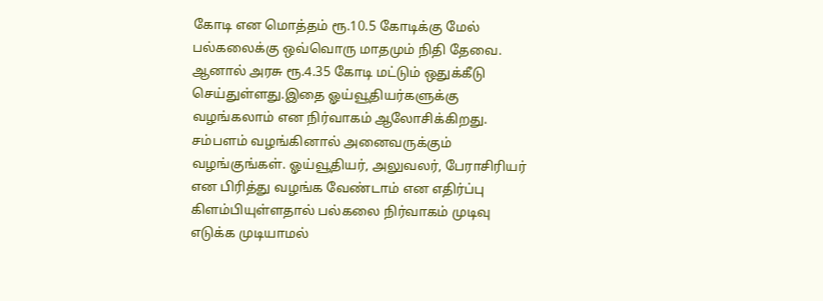கோடி என மொத்தம் ரூ.10.5 கோடிக்கு மேல் பல்கலைக்கு ஒவ்வொரு மாதமும் நிதி தேவை. ஆனால் அரசு ரூ.4.35 கோடி மட்டும் ஒதுக்கீடு செய்துள்ளது.இதை ஓய்வூதியர்களுக்கு வழங்கலாம் என நிர்வாகம் ஆலோசிக்கிறது. சம்பளம் வழங்கினால் அனைவருக்கும் வழங்குங்கள். ஓய்வூதியர், அலுவலர், பேராசிரியர் என பிரித்து வழங்க வேண்டாம் என எதிர்ப்பு கிளம்பியுள்ளதால் பல்கலை நிர்வாகம் முடிவு எடுக்க முடியாமல்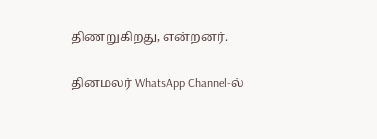திணறுகிறது, என்றனர்.

தினமலர் WhatsApp Channel-ல்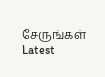சேருங்கள்
Latest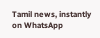Tamil news, instantly on WhatsApp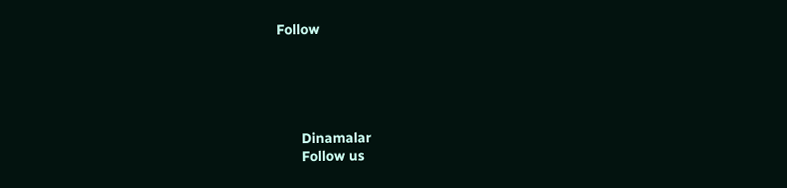Follow





      Dinamalar
      Follow us